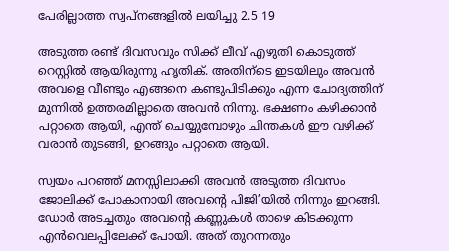പേരില്ലാത്ത സ്വപ്നങ്ങളിൽ ലയിച്ചു 2.5 19

അടുത്ത രണ്ട് ദിവസവും സിക്ക് ലീവ് എഴുതി കൊടുത്ത് റെസ്റ്റിൽ ആയിരുന്നു ഹൃതിക്. അതിന്ടെ ഇടയിലും അവൻ അവളെ വീണ്ടും എങ്ങനെ കണ്ടുപിടിക്കും എന്ന ചോദ്യത്തിന് മുന്നിൽ ഉത്തരമില്ലാതെ അവൻ നിന്നു. ഭക്ഷണം കഴിക്കാൻ പറ്റാതെ ആയി, എന്ത് ചെയ്യുമ്പോഴും ചിന്തകൾ ഈ വഴിക്ക് വരാൻ തുടങ്ങി, ഉറങ്ങും പറ്റാതെ ആയി.

സ്വയം പറഞ്ഞ് മനസ്സിലാക്കി അവൻ അടുത്ത ദിവസം ജോലിക്ക് പോകാനായി അവന്റെ പിജി’യിൽ നിന്നും ഇറങ്ങി. ഡോർ അടച്ചതും അവന്റെ കണ്ണുകൾ താഴെ കിടക്കുന്ന എൻവെലപ്പിലേക്ക് പോയി. അത് തുറന്നതും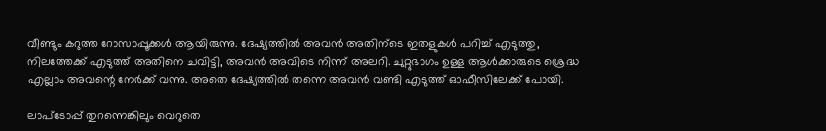വീണ്ടും കറുത്ത റോസാപ്പൂക്കൾ ആയിരുന്നു. ദേഷ്യത്തിൽ അവൻ അതിന്ടെ ഇതളുകൾ പറിച്ച് എടുത്തു, നിലത്തേക്ക് എടുത്ത് അതിനെ ചവിട്ടി, അവൻ അവിടെ നിന്ന് അലറി. ചുറ്റുഭാഗം ഉള്ള ആൾക്കാരുടെ ശ്രെദ്ധ എല്ലാം അവന്റെ നേർക്ക് വന്നു. അതെ ദേഷ്യത്തിൽ തന്നെ അവൻ വണ്ടി എടുത്ത് ഓഫീസിലേക്ക് പോയി.

ലാപ്ടോപ്പ് തുറന്നെങ്കിലും വെറുതെ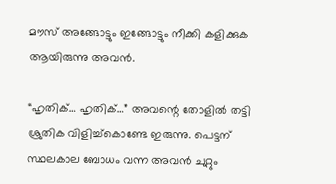മൗസ് അങ്ങോട്ടും ഇങ്ങോട്ടും നീക്കി കളിക്കുക ആയിരുന്നു അവൻ.

“ഹൃതിക്… ഹൃതിക്…” അവന്റെ തോളിൽ തട്ടി ശ്രുതിക വിളിച്ച്കൊണ്ടേ ഇരുന്നു. പെട്ടന് സ്ഥലകാല ബോധം വന്ന അവൻ ചുറ്റും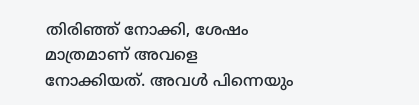തിരിഞ്ഞ് നോക്കി, ശേഷം മാത്രമാണ് അവളെ നോക്കിയത്. അവൾ പിന്നെയും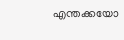എന്തക്കയോ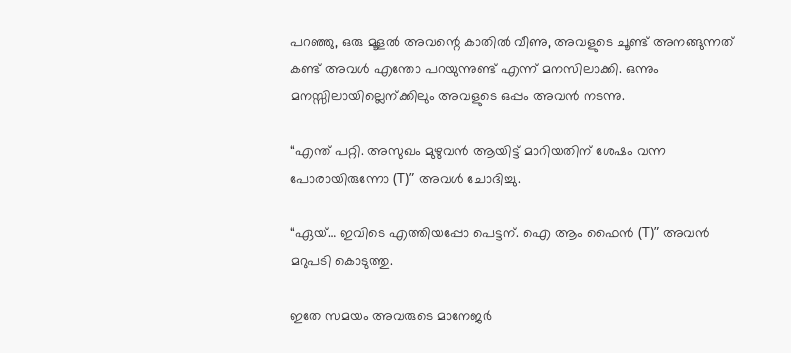പറഞ്ഞു, ഒരു മൂളൽ അവന്റെ കാതിൽ വീണു, അവളുടെ ചൂണ്ട് അനങ്ങുന്നത് കണ്ട് അവൾ എന്തോ പറയുന്നുണ്ട് എന്ന് മനസിലാക്കി. ഒന്നും മനസ്സിലായില്ലെന്ക്കിലും അവളുടെ ഒപ്പം അവൻ നടന്നു.

“എന്ത് പറ്റി. അസുഖം മുഴുവൻ ആയിട്ട് മാറിയതിന് ശേഷം വന്ന പോരായിരുന്നോ (T)” അവൾ ചോദിച്ചു.

“ഏയ്… ഇവിടെ എത്തിയപ്പോ പെട്ടന്. ഐ ആം ഫൈൻ (T)” അവൻ മറുപടി കൊടുത്തു.

ഇതേ സമയം അവരുടെ മാനേജർ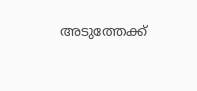അടുത്തേക്ക്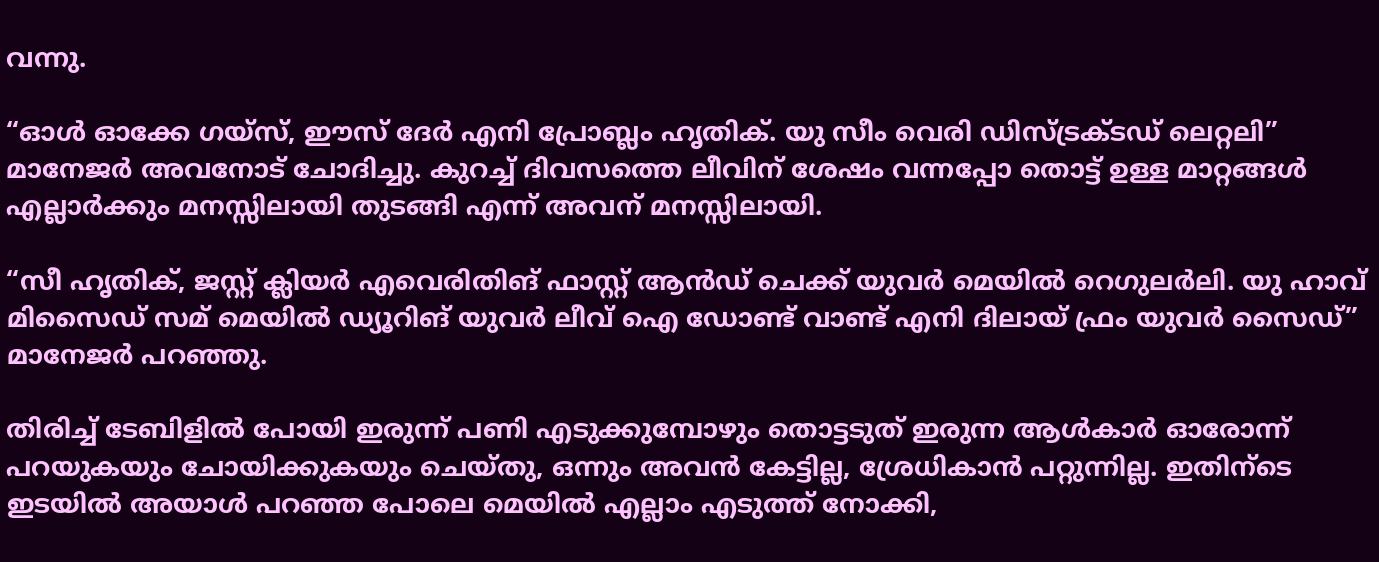വന്നു.

“ഓൾ ഓക്കേ ഗയ്‌സ്, ഈസ് ദേർ എനി പ്രോബ്ലം ഹൃതിക്. യു സീം വെരി ഡിസ്ട്രക്ടഡ് ലെറ്റലി” മാനേജർ അവനോട് ചോദിച്ചു. കുറച്ച് ദിവസത്തെ ലീവിന് ശേഷം വന്നപ്പോ തൊട്ട് ഉള്ള മാറ്റങ്ങൾ എല്ലാർക്കും മനസ്സിലായി തുടങ്ങി എന്ന് അവന് മനസ്സിലായി.

“സീ ഹൃതിക്, ജസ്റ്റ് ക്ലിയർ എവെരിതിങ് ഫാസ്റ്റ് ആൻഡ് ചെക്ക് യുവർ മെയിൽ റെഗുലർലി. യു ഹാവ് മിസൈഡ് സമ് മെയിൽ ഡ്യൂറിങ് യുവർ ലീവ് ഐ ഡോണ്ട് വാണ്ട് എനി ദിലായ് ഫ്രം യുവർ സൈഡ്” മാനേജർ പറഞ്ഞു.

തിരിച്ച് ടേബിളിൽ പോയി ഇരുന്ന് പണി എടുക്കുമ്പോഴും തൊട്ടടുത് ഇരുന്ന ആൾകാർ ഓരോന്ന് പറയുകയും ചോയിക്കുകയും ചെയ്തു, ഒന്നും അവൻ കേട്ടില്ല, ശ്രേധികാൻ പറ്റുന്നില്ല. ഇതിന്ടെ ഇടയിൽ അയാൾ പറഞ്ഞ പോലെ മെയിൽ എല്ലാം എടുത്ത് നോക്കി,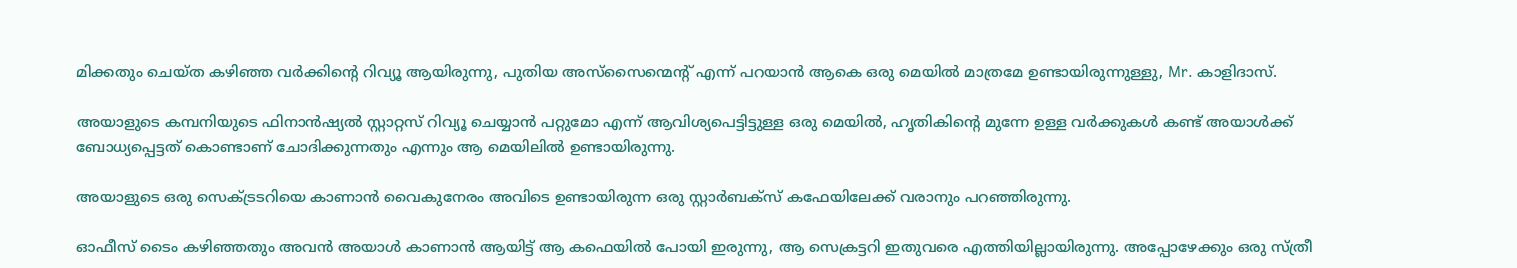മിക്കതും ചെയ്ത കഴിഞ്ഞ വർക്കിന്റെ റിവ്യൂ ആയിരുന്നു, പുതിയ അസ്‌സൈന്മെന്റ് എന്ന് പറയാൻ ആകെ ഒരു മെയിൽ മാത്രമേ ഉണ്ടായിരുന്നുള്ളു, Mr. കാളിദാസ്.

അയാളുടെ കമ്പനിയുടെ ഫിനാൻഷ്യൽ സ്റ്റാറ്റസ് റിവ്യൂ ചെയ്യാൻ പറ്റുമോ എന്ന് ആവിശ്യപെട്ടിട്ടുള്ള ഒരു മെയിൽ, ഹൃതികിന്റെ മുന്നേ ഉള്ള വർക്കുകൾ കണ്ട് അയാൾക്ക് ബോധ്യപ്പെട്ടത് കൊണ്ടാണ് ചോദിക്കുന്നതും എന്നും ആ മെയിലിൽ ഉണ്ടായിരുന്നു.

അയാളുടെ ഒരു സെക്ട്രടറിയെ കാണാൻ വൈകുനേരം അവിടെ ഉണ്ടായിരുന്ന ഒരു സ്റ്റാർബക്സ് കഫേയിലേക്ക് വരാനും പറഞ്ഞിരുന്നു.

ഓഫീസ് ടൈം കഴിഞ്ഞതും അവൻ അയാൾ കാണാൻ ആയിട്ട് ആ കഫെയിൽ പോയി ഇരുന്നു, ആ സെക്രട്ടറി ഇതുവരെ എത്തിയില്ലായിരുന്നു. അപ്പോഴേക്കും ഒരു സ്ത്രീ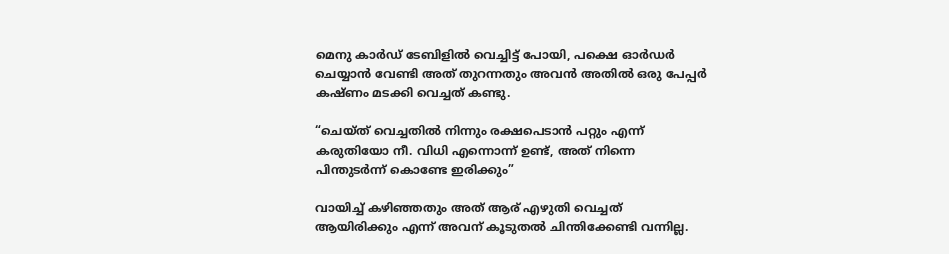മെനു കാർഡ് ടേബിളിൽ വെച്ചിട്ട് പോയി, പക്ഷെ ഓർഡർ ചെയ്യാൻ വേണ്ടി അത് തുറന്നതും അവൻ അതിൽ ഒരു പേപ്പർ കഷ്ണം മടക്കി വെച്ചത് കണ്ടു.

“ചെയ്ത് വെച്ചതിൽ നിന്നും രക്ഷപെടാൻ പറ്റും എന്ന് കരുതിയോ നീ. വിധി എന്നൊന്ന് ഉണ്ട്, അത് നിന്നെ പിന്തുടർന്ന് കൊണ്ടേ ഇരിക്കും”

വായിച്ച് കഴിഞ്ഞതും അത് ആര് എഴുതി വെച്ചത് ആയിരിക്കും എന്ന് അവന് കൂടുതൽ ചിന്തിക്കേണ്ടി വന്നില്ല.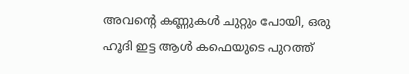അവന്റെ കണ്ണുകൾ ചുറ്റും പോയി, ഒരു ഹൂദി ഇട്ട ആൾ കഫെയുടെ പുറത്ത്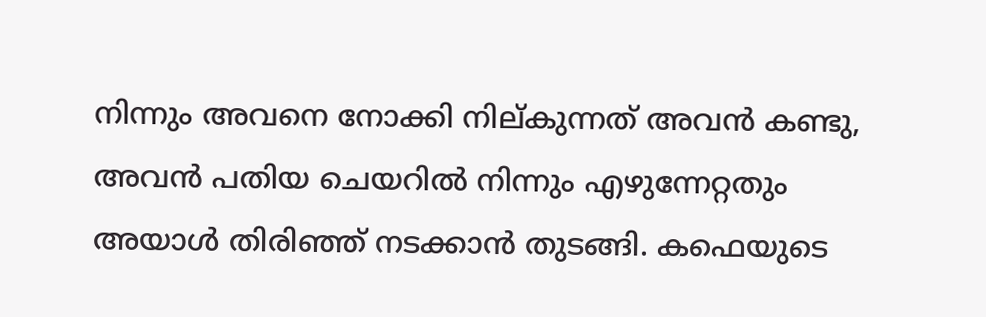നിന്നും അവനെ നോക്കി നില്കുന്നത് അവൻ കണ്ടു, അവൻ പതിയ ചെയറിൽ നിന്നും എഴുന്നേറ്റതും അയാൾ തിരിഞ്ഞ് നടക്കാൻ തുടങ്ങി. കഫെയുടെ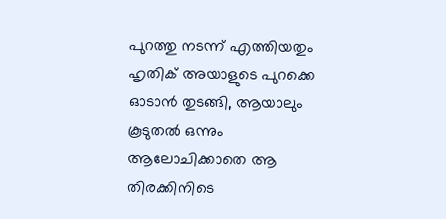പുറത്തു നടന്ന് എത്തിയതും ഹൃതിക് അയാളുടെ പുറക്കെ ഓടാൻ തുടങ്ങി, ആയാലും കൂടുതൽ ഒന്നും ആലോചിക്കാതെ ആ തിരക്കിനിടെ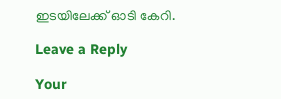ഇടയിലേക്ക് ഓടി കേറി.

Leave a Reply

Your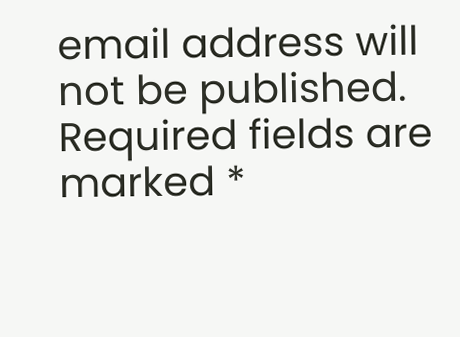email address will not be published. Required fields are marked *